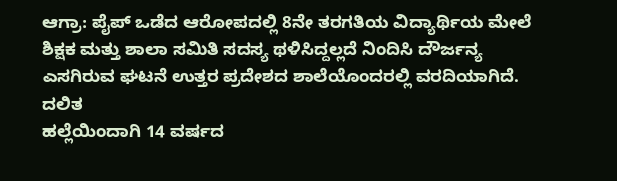ಆಗ್ರಾ: ಪೈಪ್ ಒಡೆದ ಆರೋಪದಲ್ಲಿ 8ನೇ ತರಗತಿಯ ವಿದ್ಯಾರ್ಥಿಯ ಮೇಲೆ ಶಿಕ್ಷಕ ಮತ್ತು ಶಾಲಾ ಸಮಿತಿ ಸದಸ್ಯ ಥಳಿಸಿದ್ದಲ್ಲದೆ ನಿಂದಿಸಿ ದೌರ್ಜನ್ಯ ಎಸಗಿರುವ ಘಟನೆ ಉತ್ತರ ಪ್ರದೇಶದ ಶಾಲೆಯೊಂದರಲ್ಲಿ ವರದಿಯಾಗಿದೆ. ದಲಿತ
ಹಲ್ಲೆಯಿಂದಾಗಿ 14 ವರ್ಷದ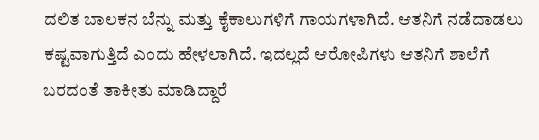ದಲಿತ ಬಾಲಕನ ಬೆನ್ನು ಮತ್ತು ಕೈಕಾಲುಗಳಿಗೆ ಗಾಯಗಳಾಗಿದೆ. ಆತನಿಗೆ ನಡೆದಾಡಲು ಕಷ್ಟವಾಗುತ್ತಿದೆ ಎಂದು ಹೇಳಲಾಗಿದೆ. ಇದಲ್ಲದೆ ಆರೋಪಿಗಳು ಆತನಿಗೆ ಶಾಲೆಗೆ ಬರದಂತೆ ತಾಕೀತು ಮಾಡಿದ್ದಾರೆ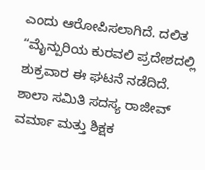ಎಂದು ಆರೋಪಿಸಲಾಗಿದೆ. ದಲಿತ
“ಮೈನ್ಪುರಿಯ ಕುರವಲಿ ಪ್ರದೇಶದಲ್ಲಿ ಶುಕ್ರವಾರ ಈ ಘಟನೆ ನಡೆದಿದೆ. ಶಾಲಾ ಸಮಿತಿ ಸದಸ್ಯ ರಾಜೀವ್ ವರ್ಮಾ ಮತ್ತು ಶಿಕ್ಷಕ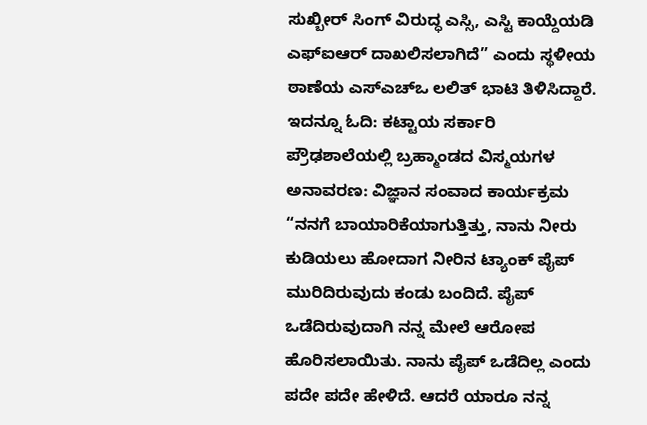ಸುಖ್ಬೀರ್ ಸಿಂಗ್ ವಿರುದ್ಧ ಎಸ್ಸಿ, ಎಸ್ಟಿ ಕಾಯ್ದೆಯಡಿ ಎಫ್ಐಆರ್ ದಾಖಲಿಸಲಾಗಿದೆ” ಎಂದು ಸ್ಥಳೀಯ ಠಾಣೆಯ ಎಸ್ಎಚ್ಒ ಲಲಿತ್ ಭಾಟಿ ತಿಳಿಸಿದ್ದಾರೆ.
ಇದನ್ನೂ ಓದಿ: ಕಟ್ಟಾಯ ಸರ್ಕಾರಿ ಪ್ರೌಢಶಾಲೆಯಲ್ಲಿ ಬ್ರಹ್ಮಾಂಡದ ವಿಸ್ಮಯಗಳ ಅನಾವರಣ: ವಿಜ್ಞಾನ ಸಂವಾದ ಕಾರ್ಯಕ್ರಮ
“ನನಗೆ ಬಾಯಾರಿಕೆಯಾಗುತ್ತಿತ್ತು, ನಾನು ನೀರು ಕುಡಿಯಲು ಹೋದಾಗ ನೀರಿನ ಟ್ಯಾಂಕ್ ಪೈಪ್ ಮುರಿದಿರುವುದು ಕಂಡು ಬಂದಿದೆ. ಪೈಪ್ ಒಡೆದಿರುವುದಾಗಿ ನನ್ನ ಮೇಲೆ ಆರೋಪ ಹೊರಿಸಲಾಯಿತು. ನಾನು ಪೈಪ್ ಒಡೆದಿಲ್ಲ ಎಂದು ಪದೇ ಪದೇ ಹೇಳಿದೆ. ಆದರೆ ಯಾರೂ ನನ್ನ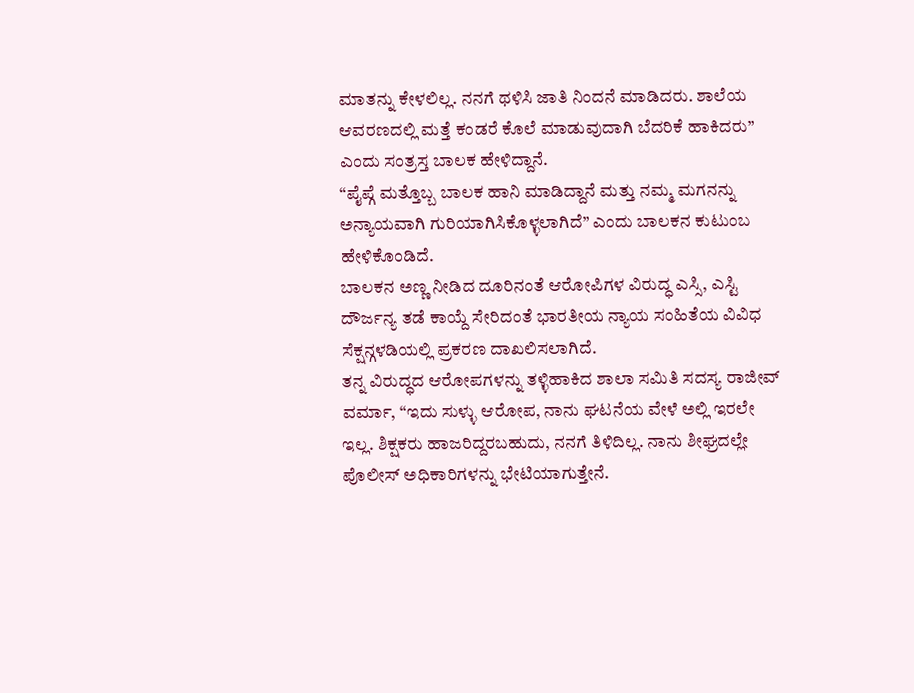ಮಾತನ್ನು ಕೇಳಲಿಲ್ಲ. ನನಗೆ ಥಳಿಸಿ ಜಾತಿ ನಿಂದನೆ ಮಾಡಿದರು. ಶಾಲೆಯ ಆವರಣದಲ್ಲಿ ಮತ್ತೆ ಕಂಡರೆ ಕೊಲೆ ಮಾಡುವುದಾಗಿ ಬೆದರಿಕೆ ಹಾಕಿದರು” ಎಂದು ಸಂತ್ರಸ್ತ ಬಾಲಕ ಹೇಳಿದ್ದಾನೆ.
“ಪೈಪ್ಗೆ ಮತ್ತೊಬ್ಬ ಬಾಲಕ ಹಾನಿ ಮಾಡಿದ್ದಾನೆ ಮತ್ತು ನಮ್ಮ ಮಗನನ್ನು ಅನ್ಯಾಯವಾಗಿ ಗುರಿಯಾಗಿಸಿಕೊಳ್ಳಲಾಗಿದೆ” ಎಂದು ಬಾಲಕನ ಕುಟುಂಬ ಹೇಳಿಕೊಂಡಿದೆ.
ಬಾಲಕನ ಅಣ್ಣ ನೀಡಿದ ದೂರಿನಂತೆ ಆರೋಪಿಗಳ ವಿರುದ್ಧ ಎಸ್ಸಿ, ಎಸ್ಟಿ ದೌರ್ಜನ್ಯ ತಡೆ ಕಾಯ್ದೆ ಸೇರಿದಂತೆ ಭಾರತೀಯ ನ್ಯಾಯ ಸಂಹಿತೆಯ ವಿವಿಧ ಸೆಕ್ಷನ್ಗಳಡಿಯಲ್ಲಿ ಪ್ರಕರಣ ದಾಖಲಿಸಲಾಗಿದೆ.
ತನ್ನ ವಿರುದ್ಧದ ಆರೋಪಗಳನ್ನು ತಳ್ಳಿಹಾಕಿದ ಶಾಲಾ ಸಮಿತಿ ಸದಸ್ಯ ರಾಜೀವ್ ವರ್ಮಾ, “ಇದು ಸುಳ್ಳು ಆರೋಪ, ನಾನು ಘಟನೆಯ ವೇಳೆ ಅಲ್ಲಿ ಇರಲೇ ಇಲ್ಲ. ಶಿಕ್ಷಕರು ಹಾಜರಿದ್ದರಬಹುದು, ನನಗೆ ತಿಳಿದಿಲ್ಲ. ನಾನು ಶೀಘ್ರದಲ್ಲೇ ಪೊಲೀಸ್ ಅಧಿಕಾರಿಗಳನ್ನು ಭೇಟಿಯಾಗುತ್ತೇನೆ.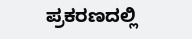ಪ್ರಕರಣದಲ್ಲಿ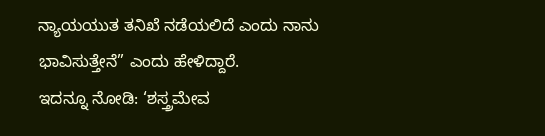ನ್ಯಾಯಯುತ ತನಿಖೆ ನಡೆಯಲಿದೆ ಎಂದು ನಾನು ಭಾವಿಸುತ್ತೇನೆ” ಎಂದು ಹೇಳಿದ್ದಾರೆ.
ಇದನ್ನೂ ನೋಡಿ: ‘ಶಸ್ತ್ರಮೇವ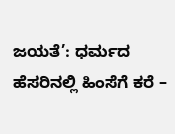ಜಯತೆ’: ಧರ್ಮದ ಹೆಸರಿನಲ್ಲಿ ಹಿಂಸೆಗೆ ಕರೆ –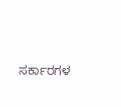ಸರ್ಕಾರಗಳ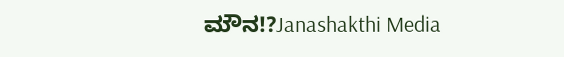ಮೌನ!?Janashakthi Media